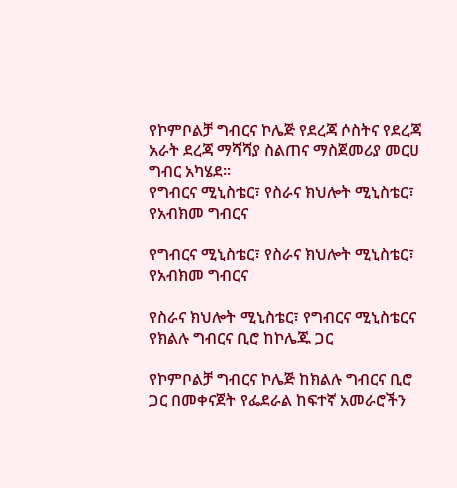የኮምቦልቻ ግብርና ኮሌጅ የደረጃ ሶስትና የደረጃ አራት ደረጃ ማሻሻያ ስልጠና ማስጀመሪያ መርሀ ግብር አካሄደ።
የግብርና ሚኒስቴር፣ የስራና ክህሎት ሚኒስቴር፣ የአብክመ ግብርና

የግብርና ሚኒስቴር፣ የስራና ክህሎት ሚኒስቴር፣ የአብክመ ግብርና

የስራና ክህሎት ሚኒስቴር፣ የግብርና ሚኒስቴርና የክልሉ ግብርና ቢሮ ከኮሌጁ ጋር

የኮምቦልቻ ግብርና ኮሌጅ ከክልሉ ግብርና ቢሮ ጋር በመቀናጀት የፌደራል ከፍተኛ አመራሮችን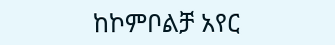ከኮምቦልቻ አየር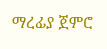ማረፊያ ጀምሮ